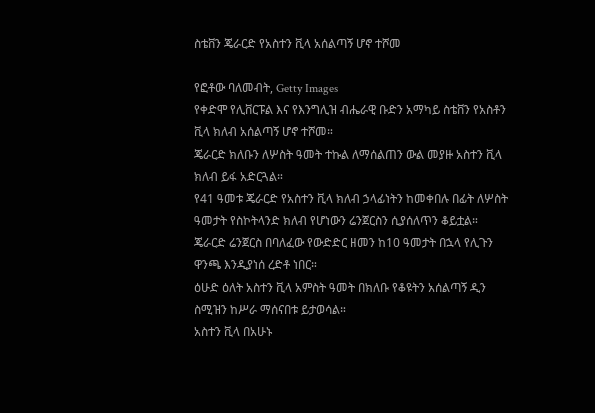ስቴቨን ጄራርድ የአስተን ቪላ አሰልጣኝ ሆኖ ተሾመ

የፎቶው ባለመብት, Getty Images
የቀድሞ የሊቨርፑል እና የእንግሊዝ ብሔራዊ ቡድን አማካይ ስቴቨን የአስቶን ቪላ ክለብ አሰልጣኝ ሆኖ ተሾመ።
ጄራርድ ክለቡን ለሦስት ዓመት ተኩል ለማሰልጠን ውል መያዙ አስተን ቪላ ክለብ ይፋ አድርጓል።
የ41 ዓመቱ ጄራርድ የአስተን ቪላ ክለብ ኃላፊነትን ከመቀበሉ በፊት ለሦስት ዓመታት የስኮትላንድ ክለብ የሆነውን ሬንጀርስን ሲያሰለጥን ቆይቷል።
ጄራርድ ሬንጀርስ በባለፈው የውድድር ዘመን ከ10 ዓመታት በኋላ የሊጉን ዋንጫ እንዲያነሰ ረድቶ ነበር።
ዕሁድ ዕለት አስተን ቪላ አምስት ዓመት በክለቡ የቆዩትን አሰልጣኝ ዲን ስሚዝን ከሥራ ማሰናበቱ ይታወሳል።
አስተን ቪላ በአሁኑ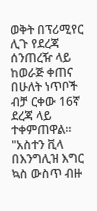ወቅት በፕሪሚየር ሊጉ የደረጃ ሰንጠረዥ ላይ ከወራጅ ቀጠና በሁለት ነጥቦች ብቻ ርቀው 16ኛ ደረጃ ላይ ተቀምጠዋል።
"አስተን ቪላ በእንግሊዝ እግር ኳስ ውስጥ ብዙ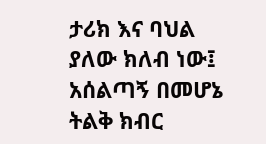ታሪክ እና ባህል ያለው ክለብ ነው፤ አሰልጣኝ በመሆኔ ትልቅ ክብር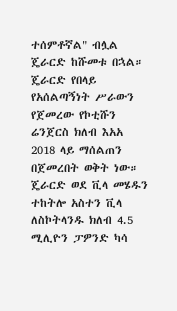ተሰምቶኛል" ብሏል ጄራርድ ከሹመቱ በኋል።
ጄራርድ የበላይ የአሰልጣኝነት ሥራውን የጀመረው የኮቲሹን ሬንጀርስ ክለብ እአአ 2018 ላይ ማሰልጠን በጀመረበት ወቅት ነው።
ጄራርድ ወደ ቪላ መሄዱን ተከትሎ አስተን ቪላ ለስኮትላንዱ ክለብ 4.5 ሚሊዮን ፓዎንድ ካሳ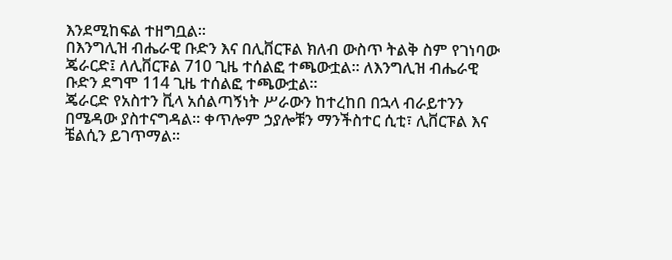እንደሚከፍል ተዘግቧል።
በእንግሊዝ ብሔራዊ ቡድን እና በሊቨርፑል ክለብ ውስጥ ትልቅ ስም የገነባው ጄራርድ፤ ለሊቨርፑል 710 ጊዜ ተሰልፎ ተጫውቷል። ለእንግሊዝ ብሔራዊ ቡድን ደግሞ 114 ጊዜ ተሰልፎ ተጫውቷል።
ጄራርድ የአስተን ቪላ አሰልጣኝነት ሥራውን ከተረከበ በኋላ ብራይተንን በሜዳው ያስተናግዳል። ቀጥሎም ኃያሎቹን ማንችስተር ሲቲ፣ ሊቨርፑል እና ቼልሲን ይገጥማል።